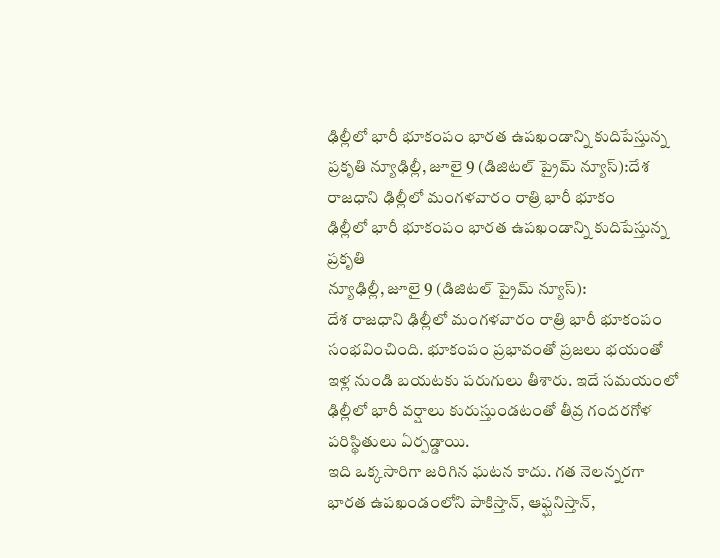ఢిల్లీలో భారీ భూకంపం భారత ఉపఖండాన్ని కుదిపేస్తున్న ప్రకృతి న్యూఢిల్లీ, జూలై 9 (డిజిటల్ ప్రైమ్ న్యూస్):దేశ రాజధాని ఢిల్లీలో మంగళవారం రాత్రి భారీ భూకం
ఢిల్లీలో భారీ భూకంపం భారత ఉపఖండాన్ని కుదిపేస్తున్న ప్రకృతి
న్యూఢిల్లీ, జూలై 9 (డిజిటల్ ప్రైమ్ న్యూస్):
దేశ రాజధాని ఢిల్లీలో మంగళవారం రాత్రి భారీ భూకంపం సంభవించింది. భూకంపం ప్రభావంతో ప్రజలు భయంతో ఇళ్ల నుండి బయటకు పరుగులు తీశారు. ఇదే సమయంలో ఢిల్లీలో భారీ వర్షాలు కురుస్తుండటంతో తీవ్ర గందరగోళ పరిస్థితులు ఏర్పడ్డాయి.
ఇది ఒక్కసారిగా జరిగిన ఘటన కాదు. గత నెలన్నరగా భారత ఉపఖండంలోని పాకిస్తాన్, ఆఫ్ఘనిస్తాన్,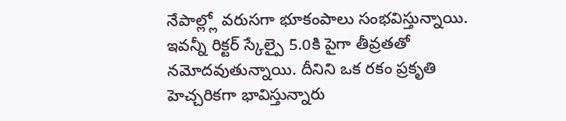నేపాల్ల్లో వరుసగా భూకంపాలు సంభవిస్తున్నాయి. ఇవన్నీ రిక్టర్ స్కేల్పై 5.0కి పైగా తీవ్రతతో నమోదవుతున్నాయి. దీనిని ఒక రకం ప్రకృతి హెచ్చరికగా భావిస్తున్నారు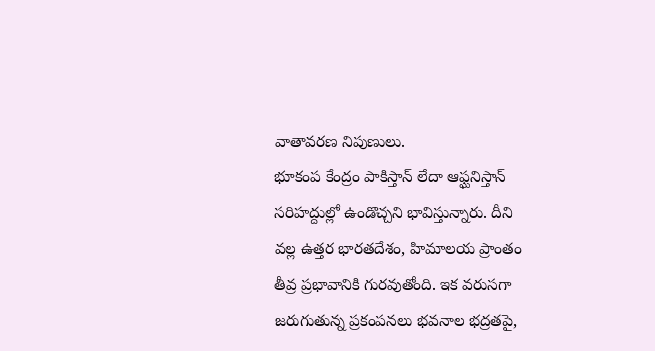వాతావరణ నిపుణులు.
భూకంప కేంద్రం పాకిస్తాన్ లేదా ఆఫ్ఘనిస్తాన్ సరిహద్దుల్లో ఉండొచ్చని భావిస్తున్నారు. దీని వల్ల ఉత్తర భారతదేశం, హిమాలయ ప్రాంతం తీవ్ర ప్రభావానికి గురవుతోంది. ఇక వరుసగా జరుగుతున్న ప్రకంపనలు భవనాల భద్రతపై,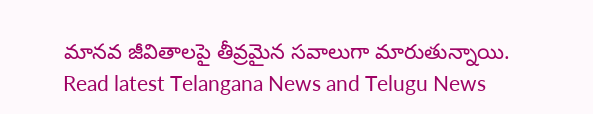మానవ జీవితాలపై తీవ్రమైన సవాలుగా మారుతున్నాయి.
Read latest Telangana News and Telugu News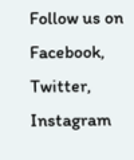Follow us on Facebook, Twitter, Instagram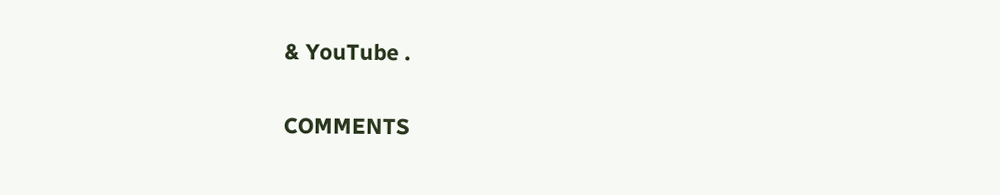& YouTube .

COMMENTS